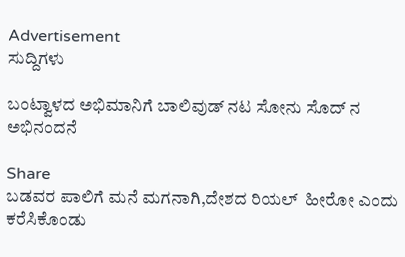Advertisement
ಸುದ್ದಿಗಳು

ಬಂಟ್ವಾಳದ ಅಭಿಮಾನಿಗೆ ಬಾಲಿವುಡ್ ನಟ ಸೋನು ಸೊದ್ ನ ಅಭಿನಂದನೆ

Share
ಬಡವರ ಪಾಲಿಗೆ ಮನೆ ಮಗನಾಗಿ,ದೇಶದ ರಿಯಲ್  ಹೀರೋ ಎಂದು ಕರೆಸಿಕೊಂಡು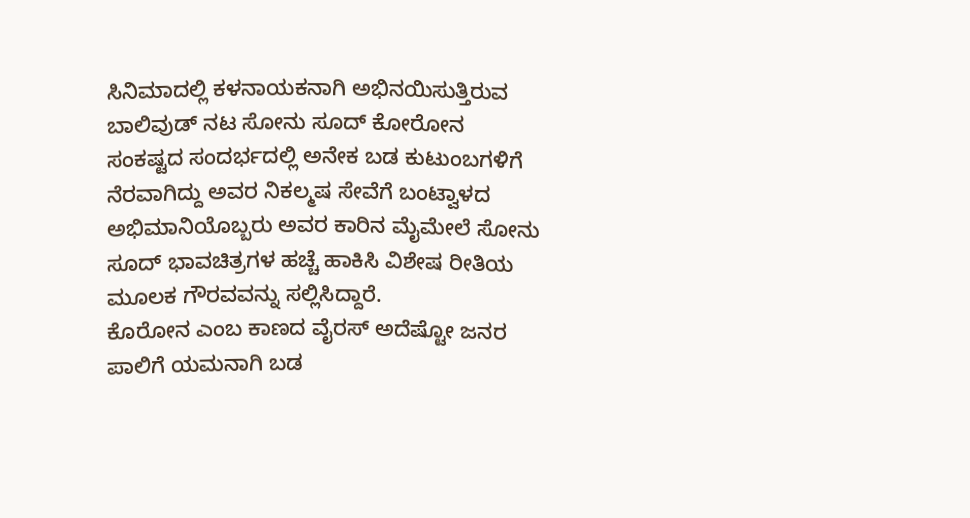ಸಿನಿಮಾದಲ್ಲಿ ಕಳನಾಯಕನಾಗಿ ಅಭಿನಯಿಸುತ್ತಿರುವ ಬಾಲಿವುಡ್ ನಟ ಸೋನು ಸೂದ್ ಕೋರೋನ ಸಂಕಷ್ಟದ ಸಂದರ್ಭದಲ್ಲಿ ಅನೇಕ ಬಡ ಕುಟುಂಬಗಳಿಗೆ ನೆರವಾಗಿದ್ದು ಅವರ ನಿಕಲ್ಮಷ ಸೇವೆಗೆ ಬಂಟ್ವಾಳದ ಅಭಿಮಾನಿಯೊಬ್ಬರು ಅವರ ಕಾರಿನ ಮೈಮೇಲೆ ಸೋನು ಸೂದ್ ಭಾವಚಿತ್ರಗಳ ಹಚ್ಚೆ ಹಾಕಿಸಿ ವಿಶೇಷ ರೀತಿಯ ಮೂಲಕ ಗೌರವವನ್ನು ಸಲ್ಲಿಸಿದ್ದಾರೆ.
ಕೊರೋನ ಎಂಬ ಕಾಣದ ವೈರಸ್ ಅದೆಷ್ಟೋ ಜನರ ಪಾಲಿಗೆ ಯಮನಾಗಿ ಬಡ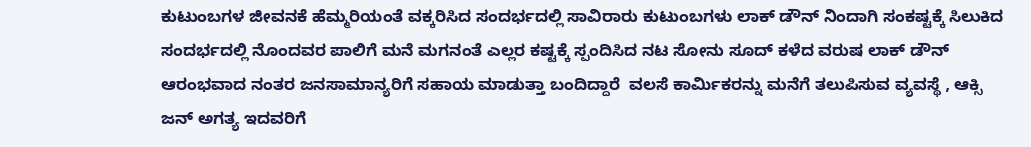ಕುಟುಂಬಗಳ ಜೀವನಕೆ ಹೆಮ್ಮರಿಯಂತೆ ವಕ್ಕರಿಸಿದ ಸಂದರ್ಭದಲ್ಲಿ ಸಾವಿರಾರು ಕುಟುಂಬಗಳು ಲಾಕ್ ಡೌನ್ ನಿಂದಾಗಿ ಸಂಕಷ್ಟಕ್ಕೆ ಸಿಲುಕಿದ ಸಂದರ್ಭದಲ್ಲಿ ನೊಂದವರ ಪಾಲಿಗೆ ಮನೆ ಮಗನಂತೆ ಎಲ್ಲರ ಕಷ್ಟಕ್ಕೆ ಸ್ಪಂದಿಸಿದ ನಟ ಸೋನು ಸೂದ್ ಕಳೆದ ವರುಷ ಲಾಕ್ ಡೌನ್ ಆರಂಭವಾದ ನಂತರ ಜನಸಾಮಾನ್ಯರಿಗೆ ಸಹಾಯ ಮಾಡುತ್ತಾ ಬಂದಿದ್ದಾರೆ  ವಲಸೆ ಕಾರ್ಮಿಕರನ್ನು ಮನೆಗೆ ತಲುಪಿಸುವ ವ್ಯವಸ್ಥೆ , ಆಕ್ಸಿ ಜನ್ ಅಗತ್ಯ ಇದವರಿಗೆ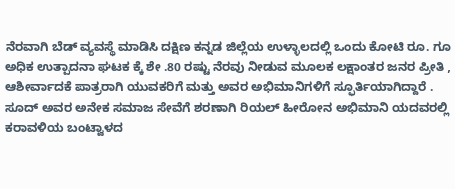ನೆರವಾಗಿ ಬೆಡ್ ವ್ಯವಸ್ಥೆ ಮಾಡಿಸಿ ದಕ್ಷಿಣ ಕನ್ನಡ ಜಿಲ್ಲೆಯ ಉಳ್ಳಾಲದಲ್ಲಿ ಒಂದು ಕೋಟಿ ರೂ. ಗೂ ಅಧಿಕ ಉತ್ಪಾದನಾ ಘಟಕ ಕ್ಕೆ ಶೇ .80 ರಷ್ಟು ನೆರವು ನೀಡುವ ಮೂಲಕ ಲಕ್ಷಾಂತರ ಜನರ ಪ್ರೀತಿ , ಆಶೀರ್ವಾದಕೆ ಪಾತ್ರರಾಗಿ ಯುವಕರಿಗೆ ಮತ್ತು ಅವರ ಅಭಿಮಾನಿಗಳಿಗೆ ಸ್ಫೂರ್ತಿಯಾಗಿದ್ದಾರೆ .
ಸೂದ್ ಅವರ ಅನೇಕ ಸಮಾಜ ಸೇವೆಗೆ ಶರಣಾಗಿ ರಿಯಲ್ ಹೀರೋನ ಅಭಿಮಾನಿ ಯದವರಲ್ಲಿ ಕರಾವಳಿಯ ಬಂಟ್ವಾಳದ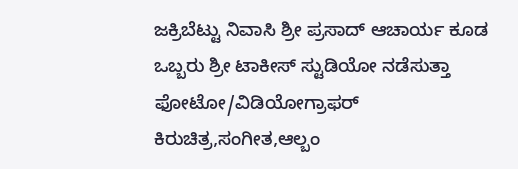ಜಕ್ರಿಬೆಟ್ಟು ನಿವಾಸಿ ಶ್ರೀ ಪ್ರಸಾದ್ ಆಚಾರ್ಯ ಕೂಡ ಒಬ್ಬರು ಶ್ರೀ ಟಾಕೀಸ್ ಸ್ಟುಡಿಯೋ ನಡೆಸುತ್ತಾ ಫೋಟೋ/ವಿಡಿಯೋಗ್ರಾಫರ್ ಕಿರುಚಿತ್ರ,ಸಂಗೀತ,ಆಲ್ಬಂ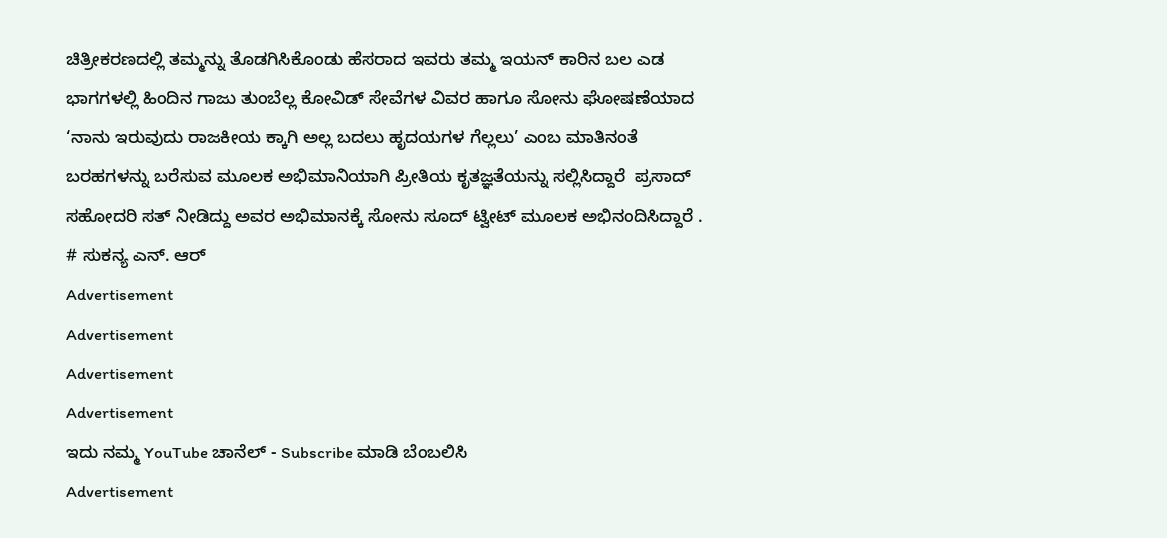ಚಿತ್ರೀಕರಣದಲ್ಲಿ ತಮ್ಮನ್ನು ತೊಡಗಿಸಿಕೊಂಡು ಹೆಸರಾದ ಇವರು ತಮ್ಮ ಇಯನ್ ಕಾರಿನ ಬಲ ಎಡ ಭಾಗಗಳಲ್ಲಿ ಹಿಂದಿನ ಗಾಜು ತುಂಬೆಲ್ಲ ಕೋವಿಡ್ ಸೇವೆಗಳ ವಿವರ ಹಾಗೂ ಸೋನು ಘೋಷಣೆಯಾದ ‘ನಾನು ಇರುವುದು ರಾಜಕೀಯ ಕ್ಕಾಗಿ ಅಲ್ಲ ಬದಲು ಹೃದಯಗಳ ಗೆಲ್ಲಲು’ ಎಂಬ ಮಾತಿನಂತೆ ಬರಹಗಳನ್ನು ಬರೆಸುವ ಮೂಲಕ ಅಭಿಮಾನಿಯಾಗಿ ಪ್ರೀತಿಯ ಕೃತಜ್ಞತೆಯನ್ನು ಸಲ್ಲಿಸಿದ್ದಾರೆ  ಪ್ರಸಾದ್ ಸಹೋದರಿ ಸತ್ ನೀಡಿದ್ದು ಅವರ ಅಭಿಮಾನಕ್ಕೆ ಸೋನು ಸೂದ್ ಟ್ವೀಟ್ ಮೂಲಕ ಅಭಿನಂದಿಸಿದ್ದಾರೆ .
# ಸುಕನ್ಯ ಎನ್. ಆರ್
Advertisement
Advertisement
Advertisement
Advertisement
ಇದು ನಮ್ಮ YouTube ಚಾನೆಲ್ - Subscribe ಮಾಡಿ ಬೆಂಬಲಿಸಿ
Advertisement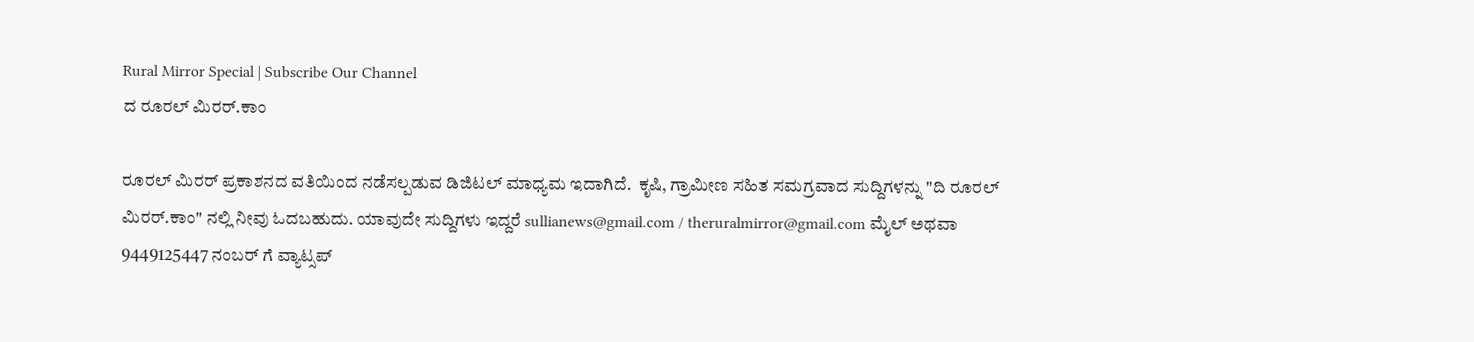Rural Mirror Special | Subscribe Our Channel
ದ ರೂರಲ್ ಮಿರರ್.ಕಾಂ

ರೂರಲ್‌ ಮಿರರ್‌ ಪ್ರಕಾಶನದ ವತಿಯಿಂದ ನಡೆಸಲ್ಪಡುವ ಡಿಜಿಟಲ್‌ ಮಾಧ್ಯಮ ಇದಾಗಿದೆ.  ಕೃಷಿ, ಗ್ರಾಮೀಣ ಸಹಿತ ಸಮಗ್ರವಾದ ಸುದ್ದಿಗಳನ್ನು "ದಿ ರೂರಲ್‌ ಮಿರರ್‌.ಕಾಂ" ನಲ್ಲಿ ನೀವು ಓದಬಹುದು. ಯಾವುದೇ ಸುದ್ದಿಗಳು ಇದ್ದರೆ sullianews@gmail.com / theruralmirror@gmail.com ಮೈಲ್ ಅಥವಾ 9449125447 ನಂಬರ್ ಗೆ ವ್ಯಾಟ್ಸಪ್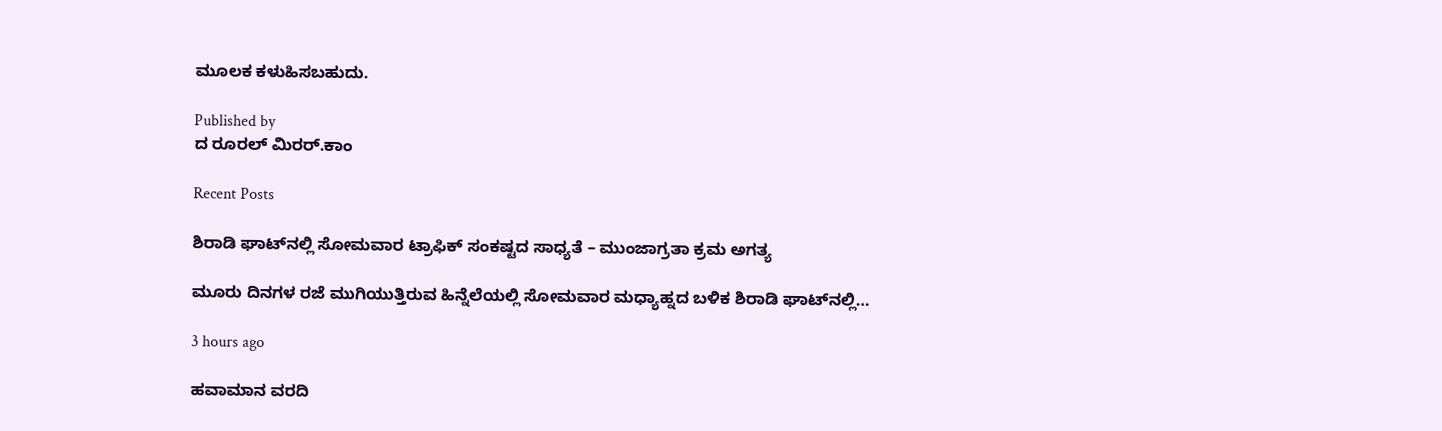ಮೂಲಕ ಕಳುಹಿಸಬಹುದು.

Published by
ದ ರೂರಲ್ ಮಿರರ್.ಕಾಂ

Recent Posts

ಶಿರಾಡಿ ಘಾಟ್‌ನಲ್ಲಿ ಸೋಮವಾರ ಟ್ರಾಫಿಕ್‌ ಸಂಕಷ್ಟದ ಸಾಧ್ಯತೆ – ಮುಂಜಾಗ್ರತಾ ಕ್ರಮ ಅಗತ್ಯ

ಮೂರು ದಿನಗಳ ರಜೆ ಮುಗಿಯುತ್ತಿರುವ ಹಿನ್ನೆಲೆಯಲ್ಲಿ ಸೋಮವಾರ ಮಧ್ಯಾಹ್ನದ ಬಳಿಕ ಶಿರಾಡಿ ಘಾಟ್‌ನಲ್ಲಿ…

3 hours ago

ಹವಾಮಾನ ವರದಿ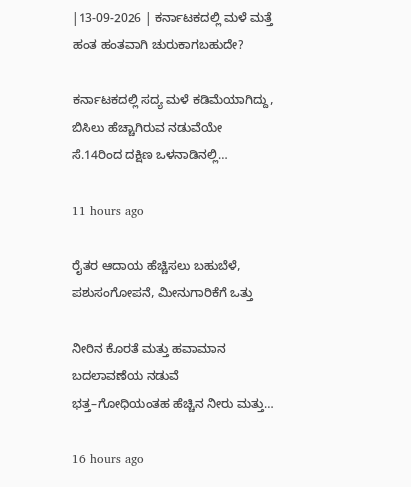|13-09-2026 | ಕರ್ನಾಟಕದಲ್ಲಿ ಮಳೆ ಮತ್ತೆ ಹಂತ ಹಂತವಾಗಿ ಚುರುಕಾಗಬಹುದೇ?

ಕರ್ನಾಟಕದಲ್ಲಿ ಸದ್ಯ ಮಳೆ ಕಡಿಮೆಯಾಗಿದ್ದು, ಬಿಸಿಲು ಹೆಚ್ಚಾಗಿರುವ ನಡುವೆಯೇ ಸೆ.14ರಿಂದ ದಕ್ಷಿಣ ಒಳನಾಡಿನಲ್ಲಿ…

11 hours ago

ರೈತರ ಆದಾಯ ಹೆಚ್ಚಿಸಲು ಬಹುಬೆಳೆ, ಪಶುಸಂಗೋಪನೆ, ಮೀನುಗಾರಿಕೆಗೆ ಒತ್ತು

ನೀರಿನ ಕೊರತೆ ಮತ್ತು ಹವಾಮಾನ ಬದಲಾವಣೆಯ ನಡುವೆ ಭತ್ತ–ಗೋಧಿಯಂತಹ ಹೆಚ್ಚಿನ ನೀರು ಮತ್ತು…

16 hours ago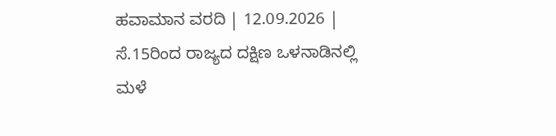ಹವಾಮಾನ ವರದಿ | 12.09.2026 | ಸೆ.15ರಿಂದ ರಾಜ್ಯದ ದಕ್ಷಿಣ ಒಳನಾಡಿನಲ್ಲಿ ಮಳೆ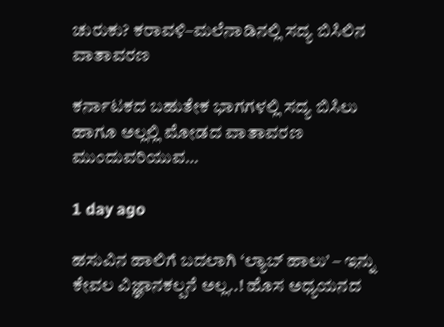ಚುರುಕು? ಕರಾವಳಿ–ಮಲೆನಾಡಿನಲ್ಲಿ ಸದ್ಯ ಬಿಸಿಲಿನ ವಾತಾವರಣ

ಕರ್ನಾಟಕದ ಬಹುತೇಕ ಭಾಗಗಳಲ್ಲಿ ಸದ್ಯ ಬಿಸಿಲು ಹಾಗೂ ಅಲ್ಲಲ್ಲಿ ಮೋಡದ ವಾತಾವರಣ ಮುಂದುವರಿಯುವ…

1 day ago

ಹಸುವಿನ ಹಾಲಿಗೆ ಬದಲಾಗಿ ‘ಲ್ಯಾಬ್‌ ಹಾಲು’ – ಇನ್ನು ಕೇವಲ ವಿಜ್ಞಾನಕಲ್ಪನೆ ಅಲ್ಲ..! ಹೊಸ ಅಧ್ಯಯನದ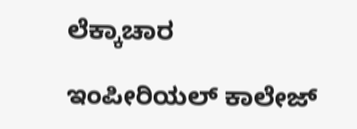ಲೆಕ್ಕಾಚಾರ

ಇಂಪೀರಿಯಲ್ ಕಾಲೇಜ್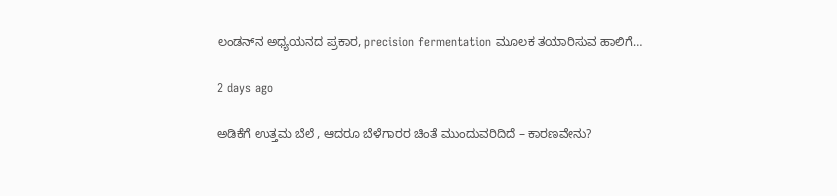ಲಂಡನ್‌ನ ಅಧ್ಯಯನದ ಪ್ರಕಾರ, precision fermentation ಮೂಲಕ ತಯಾರಿಸುವ ಹಾಲಿಗೆ…

2 days ago

ಅಡಿಕೆಗೆ ಉತ್ತಮ ಬೆಲೆ , ಆದರೂ ಬೆಳೆಗಾರರ ಚಿಂತೆ ಮುಂದುವರಿದಿದೆ – ಕಾರಣವೇನು?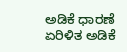ಅಡಿಕೆ ಧಾರಣೆ ಏರಿಳಿತ ಅಡಿಕೆ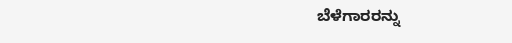ಬೆಳೆಗಾರರನ್ನು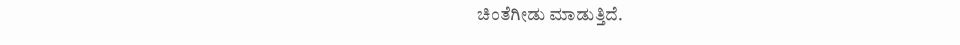ಚಿಂತೆಗೀಡು ಮಾಡುತ್ತಿದೆ.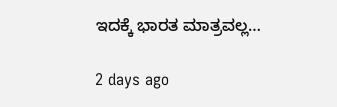ಇದಕ್ಕೆ ಭಾರತ ಮಾತ್ರವಲ್ಲ…

2 days ago